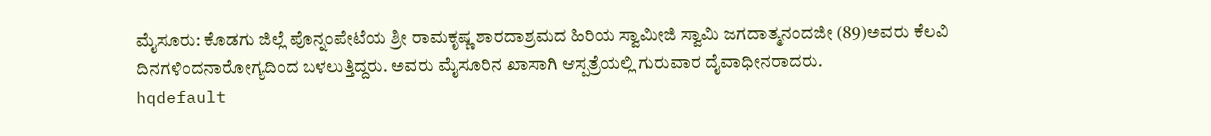ಮೈಸೂರು: ಕೊಡಗು ಜಿಲ್ಲೆ ಪೊನ್ನಂಪೇಟೆಯ ಶ್ರೀ ರಾಮಕೃಷ್ಣ ಶಾರದಾಶ್ರಮದ ಹಿರಿಯ ಸ್ವಾಮೀಜಿ ಸ್ವಾಮಿ ಜಗದಾತ್ಮನಂದಜೀ (89)ಅವರು ಕೆಲವಿ ದಿನಗಳಿಂದನಾರೋಗ್ಯದಿಂದ ಬಳಲುತ್ತಿದ್ದರು. ಅವರು ಮೈಸೂರಿನ ಖಾಸಾಗಿ ಆಸ್ಪತ್ರೆಯಲ್ಲಿ ಗುರುವಾರ ದೈವಾಧೀನರಾದರು.
hqdefault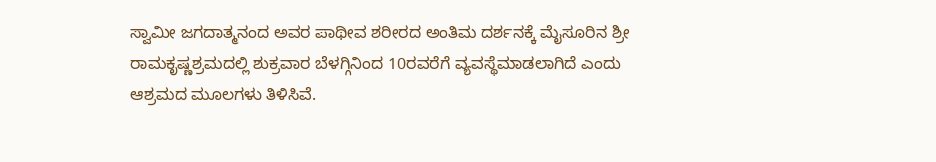ಸ್ವಾಮೀ ಜಗದಾತ್ಮನಂದ ಅವರ ಪಾಥೀವ ಶರೀರದ ಅಂತಿಮ ದರ್ಶನಕ್ಕೆ ಮೈಸೂರಿನ ಶ್ರೀ ರಾಮಕೃಷ್ಣಶ್ರಮದಲ್ಲಿ ಶುಕ್ರವಾರ ಬೆಳಗ್ಗಿನಿಂದ 10ರವರೆಗೆ ವ್ಯವಸ್ಥೆಮಾಡಲಾಗಿದೆ ಎಂದು ಆಶ್ರಮದ ಮೂಲಗಳು ತಿಳಿಸಿವೆ.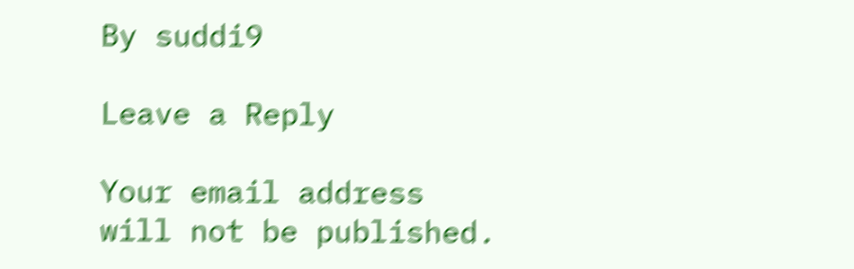By suddi9

Leave a Reply

Your email address will not be published.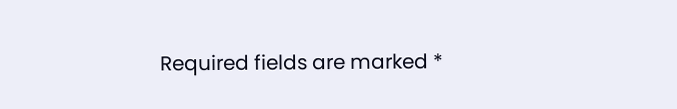Required fields are marked *